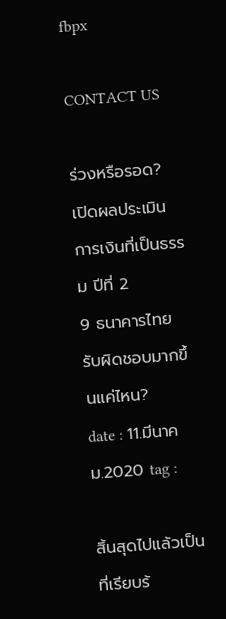fbpx

CONTACT US

ร่วงหรือรอด? เปิดผลประเมินการเงินที่เป็นธรรม ปีที่ 2
9 ธนาคารไทย รับผิดชอบมากขึ้นแค่ไหน?
date : 11.มีนาคม.2020 tag :

สิ้นสุดไปแล้วเป็นที่เรียบร้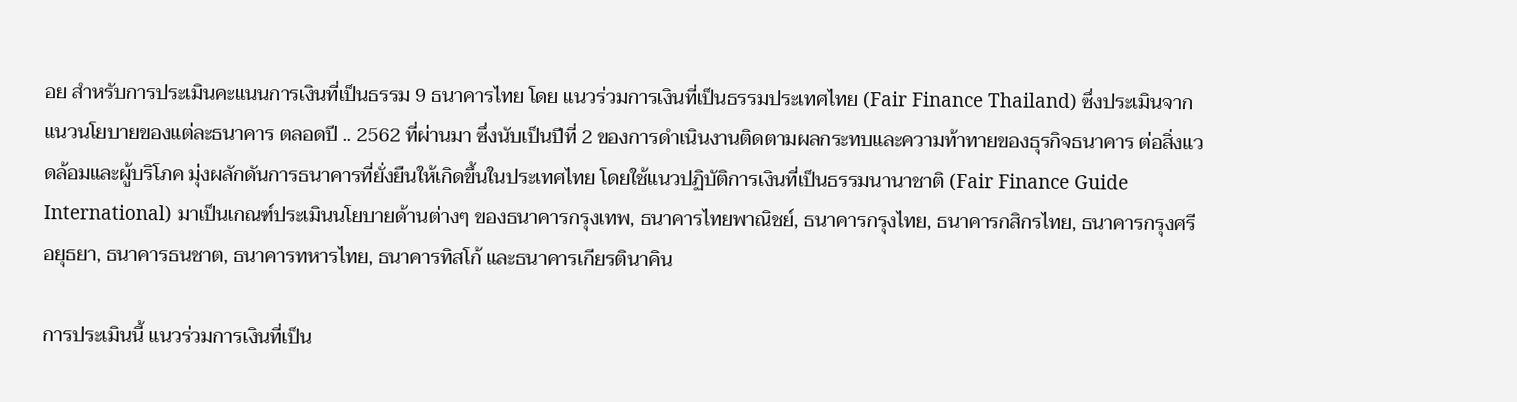อย สำหรับการประเมินคะแนนการเงินที่เป็นธรรม 9 ธนาคารไทย โดย แนวร่วมการเงินที่เป็นธรรมประเทศไทย (Fair Finance Thailand) ซึ่งประเมินจากแนวนโยบายของแต่ละธนาคาร ตลอดปี .. 2562 ที่ผ่านมา ซึ่งนับเป็นปีที่ 2 ของการดำเนินงานติดตามผลกระทบและความท้าทายของธุรกิจธนาคาร ต่อสิ่งแวดล้อมและผู้บริโภค มุ่งผลักดันการธนาคารที่ยั่งยืนให้เกิดขึ้นในประเทศไทย โดยใช้แนวปฏิบัติการเงินที่เป็นธรรมนานาชาติ (Fair Finance Guide International) มาเป็นเกณฑ์ประเมินนโยบายด้านต่างๆ ของธนาคารกรุงเทพ, ธนาคารไทยพาณิชย์, ธนาคารกรุงไทย, ธนาคารกสิกรไทย, ธนาคารกรุงศรีอยุธยา, ธนาคารธนชาต, ธนาคารทหารไทย, ธนาคารทิสโก้ และธนาคารเกียรตินาคิน

การประเมินนี้ แนวร่วมการเงินที่เป็น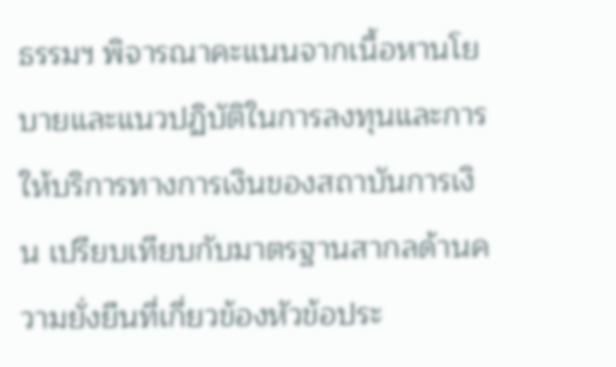ธรรมฯ พิจารณาคะแนนจากเนื้อหานโยบายและแนวปฏิบัติในการลงทุนและการให้บริการทางการเงินของสถาบันการเงิน เปรียบเทียบกับมาตรฐานสากลด้านความยั่งยืนที่เกี่ยวข้องหัวข้อประ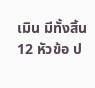เมิน มีทั้งสิ้น 12 หัวข้อ ป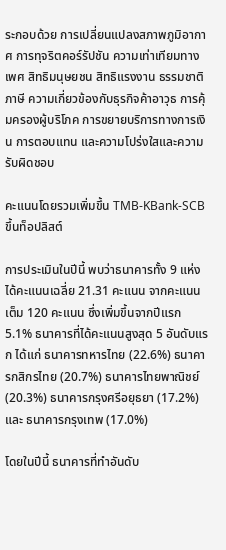ระกอบด้วย การเปลี่ยนแปลงสภาพภูมิอากาศ การทุจริตคอร์รัปชัน ความเท่าเทียมทางเพศ สิทธิมนุษยชน สิทธิแรงงาน ธรรมชาติ ภาษี ความเกี่ยวข้องกับธุรกิจค้าอาวุธ การคุ้มครองผู้บริโภค การขยายบริการทางการเงิน การตอบแทน และความโปร่งใสและความรับผิดชอบ

คะแนนโดยรวมเพิ่มขึ้น TMB-KBank-SCB ขึ้นท็อปลิสต์

การประเมินในปีนี้ พบว่าธนาคารทั้ง 9 แห่ง ได้คะแนนเฉลี่ย 21.31 คะแนน จากคะแนนเต็ม 120 คะแนน ซึ่งเพิ่มขึ้นจากปีแรก 5.1% ธนาคารที่ได้คะแนนสูงสุด 5 อันดับแรก ได้แก่ ธนาคารทหารไทย (22.6%) ธนาคารกสิกรไทย (20.7%) ธนาคารไทยพาณิชย์ (20.3%) ธนาคารกรุงศรีอยุธยา (17.2%) และ ธนาคารกรุงเทพ (17.0%)

โดยในปีนี้ ธนาคารที่ทำอันดับ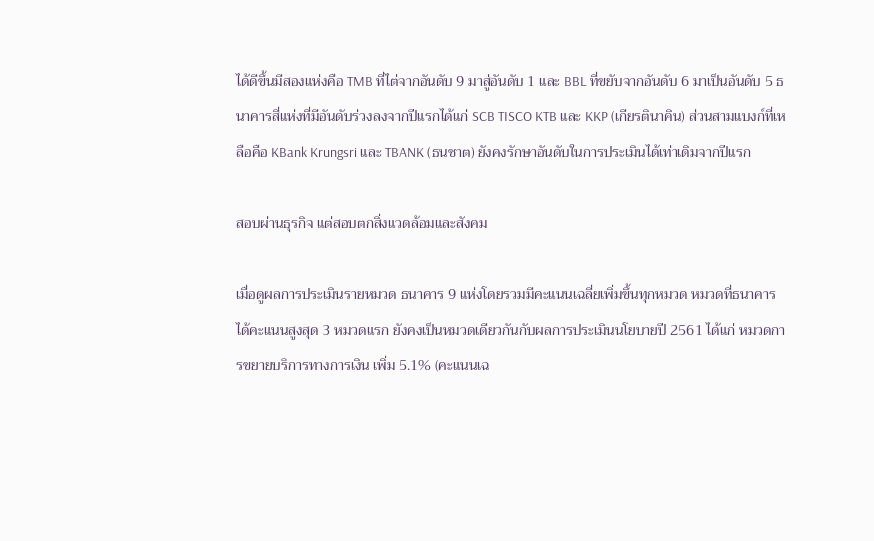ได้ดีขึ้นมีสองแห่งคือ TMB ที่ไต่จากอันดับ 9 มาสู่อันดับ 1 และ BBL ที่ขยับจากอันดับ 6 มาเป็นอันดับ 5 ธนาคารสี่แห่งที่มีอันดับร่วงลงจากปีแรกได้แก่ SCB TISCO KTB และ KKP (เกียรตินาคิน) ส่วนสามแบงก์ที่เหลือคือ KBank Krungsri และ TBANK (ธนชาต) ยังคงรักษาอันดับในการประเมินได้เท่าเดิมจากปีแรก

สอบผ่านธุรกิจ แต่สอบตกสิ่งแวดล้อมและสังคม

เมื่อดูผลการประเมินรายหมวด ธนาคาร 9 แห่งโดยรวมมีคะแนนเฉลี่ยเพิ่มขึ้นทุกหมวด หมวดที่ธนาคารได้คะแนนสูงสุด 3 หมวดแรก ยังคงเป็นหมวดเดียวกันกับผลการประเมินนโยบายปี 2561 ได้แก่ หมวดการขยายบริการทางการเงิน เพิ่ม 5.1% (คะแนนเฉ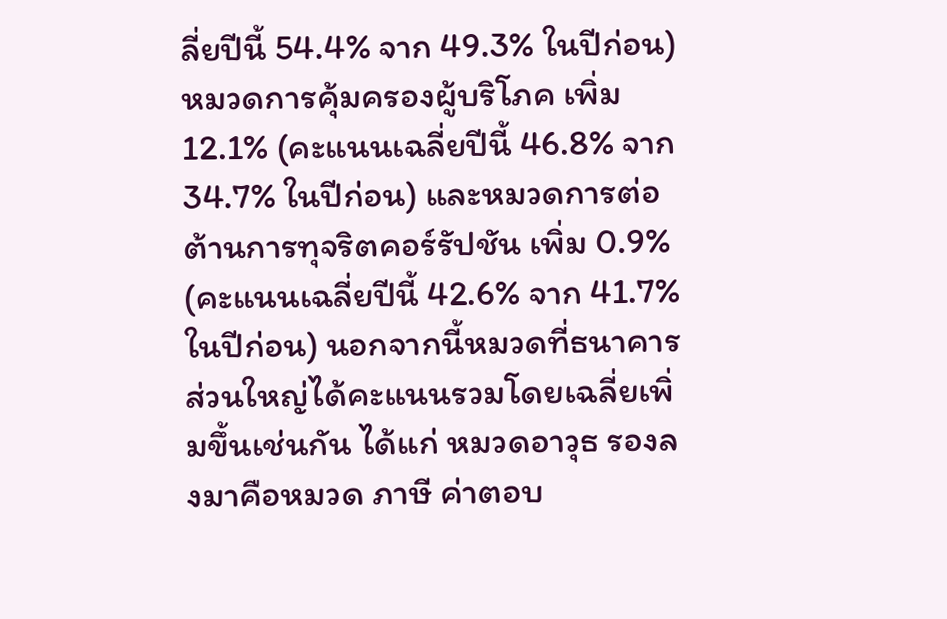ลี่ยปีนี้ 54.4% จาก 49.3% ในปีก่อน) หมวดการคุ้มครองผู้บริโภค เพิ่ม 12.1% (คะแนนเฉลี่ยปีนี้ 46.8% จาก 34.7% ในปีก่อน) และหมวดการต่อต้านการทุจริตคอร์รัปชัน เพิ่ม 0.9% (คะแนนเฉลี่ยปีนี้ 42.6% จาก 41.7% ในปีก่อน) นอกจากนี้หมวดที่ธนาคารส่วนใหญ่ได้คะแนนรวมโดยเฉลี่ยเพิ่มขึ้นเช่นกัน ได้แก่ หมวดอาวุธ รองลงมาคือหมวด ภาษี ค่าตอบ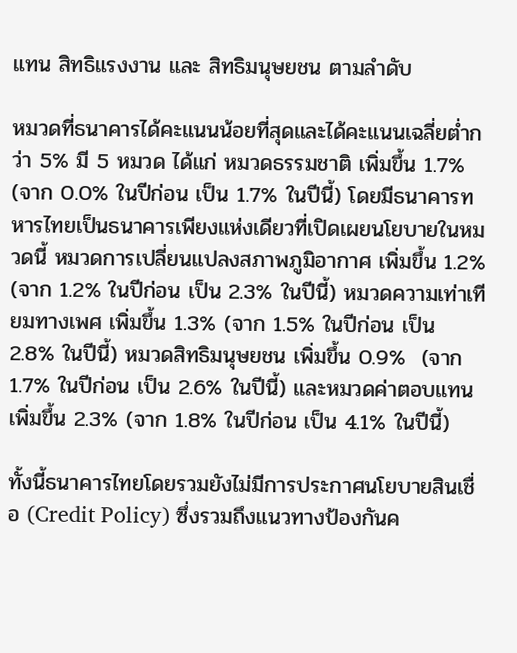แทน สิทธิแรงงาน และ สิทธิมนุษยชน ตามลำดับ

หมวดที่ธนาคารได้คะแนนน้อยที่สุดและได้คะแนนเฉลี่ยต่ำกว่า 5% มี 5 หมวด ได้แก่ หมวดธรรมชาติ เพิ่มขึ้น 1.7% (จาก 0.0% ในปีก่อน เป็น 1.7% ในปีนี้) โดยมีธนาคารทหารไทยเป็นธนาคารเพียงแห่งเดียวที่เปิดเผยนโยบายในหมวดนี้ หมวดการเปลี่ยนแปลงสภาพภูมิอากาศ เพิ่มขึ้น 1.2% (จาก 1.2% ในปีก่อน เป็น 2.3% ในปีนี้) หมวดความเท่าเทียมทางเพศ เพิ่มขึ้น 1.3% (จาก 1.5% ในปีก่อน เป็น 2.8% ในปีนี้) หมวดสิทธิมนุษยชน เพิ่มขึ้น 0.9%  (จาก 1.7% ในปีก่อน เป็น 2.6% ในปีนี้) และหมวดค่าตอบแทน เพิ่มขึ้น 2.3% (จาก 1.8% ในปีก่อน เป็น 4.1% ในปีนี้)

ทั้งนี้ธนาคารไทยโดยรวมยังไม่มีการประกาศนโยบายสินเชื่อ (Credit Policy) ซึ่งรวมถึงแนวทางป้องกันค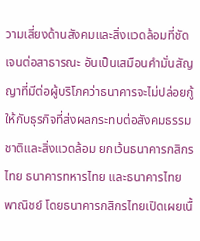วามเสี่ยงด้านสังคมและสิ่งแวดล้อมที่ชัดเจนต่อสาธารณะ อันเป็นเสมือนคำมั่นสัญญาที่มีต่อผู้บริโภคว่าธนาคารจะไม่ปล่อยกู้ให้กับธุรกิจที่ส่งผลกระทบต่อสังคมธรรมชาติและสิ่งแวดล้อม ยกเว้นธนาคารกสิกรไทย ธนาคารทหารไทย และธนาคารไทยพาณิชย์ โดยธนาคารกสิกรไทยเปิดเผยเนื้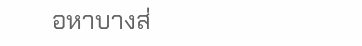อหาบางส่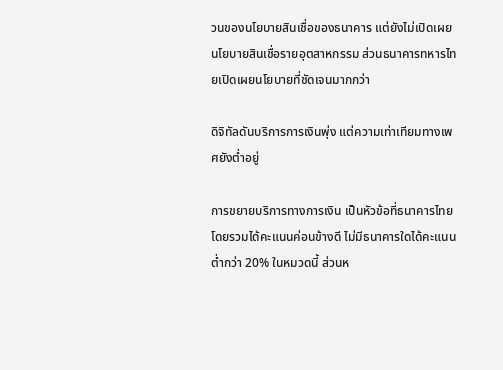วนของนโยบายสินเชื่อของธนาคาร แต่ยังไม่เปิดเผยนโยบายสินเชื่อรายอุตสาหกรรม ส่วนธนาคารทหารไทยเปิดเผยนโยบายที่ชัดเจนมากกว่า

ดิจิทัลดันบริการการเงินพุ่ง แต่ความเท่าเทียมทางเพศยังต่ำอยู่

การขยายบริการทางการเงิน เป็นหัวข้อที่ธนาคารไทยโดยรวมได้คะแนนค่อนข้างดี ไม่มีธนาคารใดได้คะแนนต่ำกว่า 20% ในหมวดนี้ ส่วนห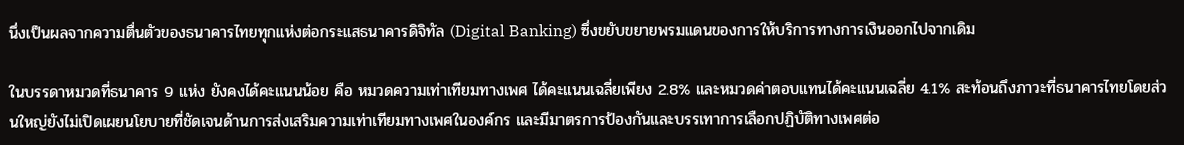นึ่งเป็นผลจากความตื่นตัวของธนาคารไทยทุกแห่งต่อกระแสธนาคารดิจิทัล (Digital Banking) ซึ่งขยับขยายพรมแดนของการให้บริการทางการเงินออกไปจากเดิม

ในบรรดาหมวดที่ธนาคาร 9 แห่ง ยังคงได้คะแนนน้อย คือ หมวดความเท่าเทียมทางเพศ ได้คะแนนเฉลี่ยเพียง 2.8% และหมวดค่าตอบแทนได้คะแนนเฉลี่ย 4.1% สะท้อนถึงภาวะที่ธนาคารไทยโดยส่วนใหญ่ยังไม่เปิดเผยนโยบายที่ชัดเจนด้านการส่งเสริมความเท่าเทียมทางเพศในองค์กร และมีมาตรการป้องกันและบรรเทาการเลือกปฏิบัติทางเพศต่อ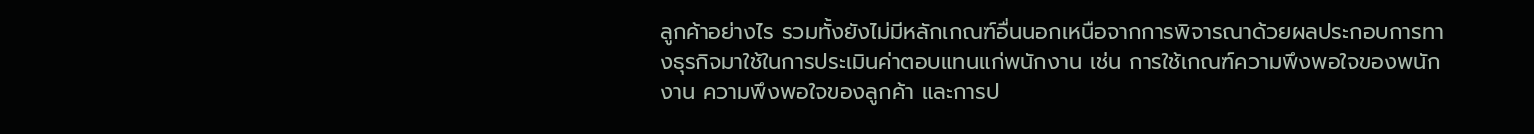ลูกค้าอย่างไร รวมทั้งยังไม่มีหลักเกณฑ์อื่นนอกเหนือจากการพิจารณาด้วยผลประกอบการทางธุรกิจมาใช้ในการประเมินค่าตอบแทนแก่พนักงาน เช่น การใช้เกณฑ์ความพึงพอใจของพนักงาน ความพึงพอใจของลูกค้า และการป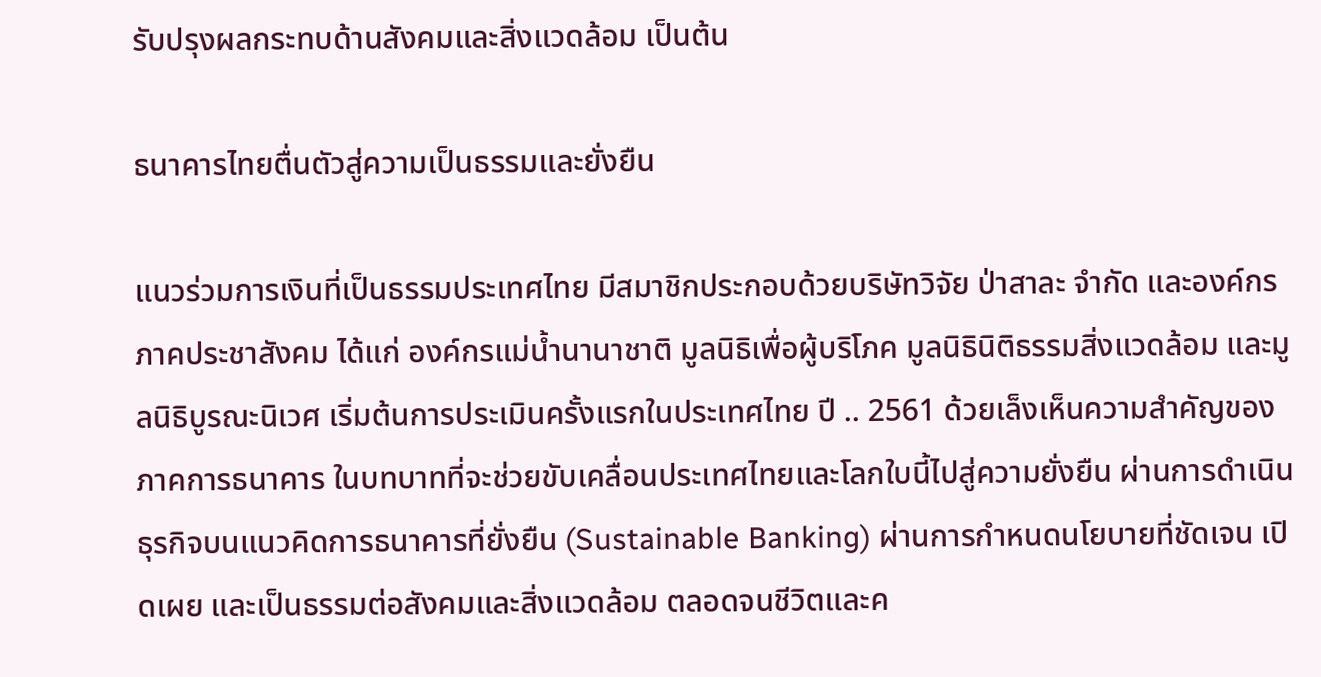รับปรุงผลกระทบด้านสังคมและสิ่งแวดล้อม เป็นต้น

ธนาคารไทยตื่นตัวสู่ความเป็นธรรมและยั่งยืน

แนวร่วมการเงินที่เป็นธรรมประเทศไทย มีสมาชิกประกอบด้วยบริษัทวิจัย ป่าสาละ จำกัด และองค์กรภาคประชาสังคม ได้แก่ องค์กรแม่น้ำนานาชาติ มูลนิธิเพื่อผู้บริโภค มูลนิธินิติธรรมสิ่งแวดล้อม และมูลนิธิบูรณะนิเวศ เริ่มต้นการประเมินครั้งแรกในประเทศไทย ปี .. 2561 ด้วยเล็งเห็นความสำคัญของภาคการธนาคาร ในบทบาทที่จะช่วยขับเคลื่อนประเทศไทยและโลกใบนี้ไปสู่ความยั่งยืน ผ่านการดำเนินธุรกิจบนแนวคิดการธนาคารที่ยั่งยืน (Sustainable Banking) ผ่านการกำหนดนโยบายที่ชัดเจน เปิดเผย และเป็นธรรมต่อสังคมและสิ่งแวดล้อม ตลอดจนชีวิตและค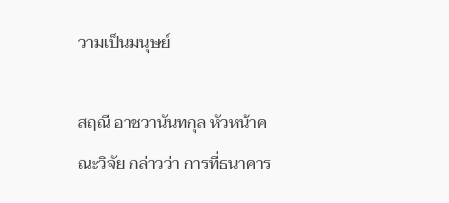วามเป็นมนุษย์

สฤณี อาชวานันทกุล หัวหน้าคณะวิจัย กล่าวว่า การที่ธนาคาร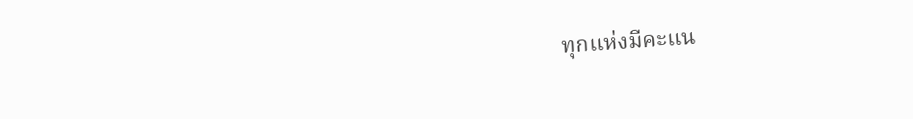ทุกแห่งมีคะแน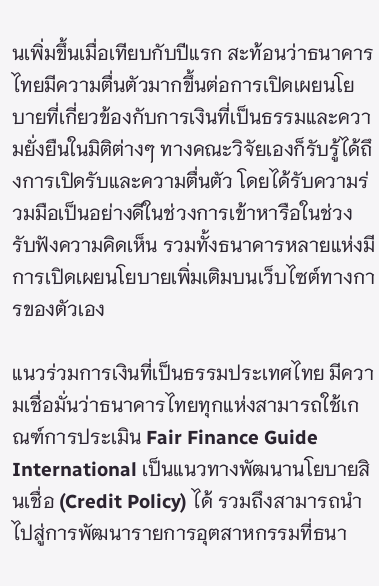นเพิ่มขึ้นเมื่อเทียบกับปีแรก สะท้อนว่าธนาคารไทยมีความตื่นตัวมากขึ้นต่อการเปิดเผยนโยบายที่เกี่ยวข้องกับการเงินที่เป็นธรรมและความยั่งยืนในมิติต่างๆ ทางคณะวิจัยเองก็รับรู้ได้ถึงการเปิดรับและความตื่นตัว โดยได้รับความร่วมมือเป็นอย่างดีในช่วงการเข้าหารือในช่วงรับฟังความคิดเห็น รวมทั้งธนาคารหลายแห่งมีการเปิดเผยนโยบายเพิ่มเติมบนเว็บไซต์ทางการของตัวเอง

แนวร่วมการเงินที่เป็นธรรมประเทศไทย มีความเชื่อมั่นว่าธนาคารไทยทุกแห่งสามารถใช้เกณฑ์การประเมิน Fair Finance Guide International เป็นแนวทางพัฒนานโยบายสินเชื่อ (Credit Policy) ได้ รวมถึงสามารถนำไปสู่การพัฒนารายการอุตสาหกรรมที่ธนา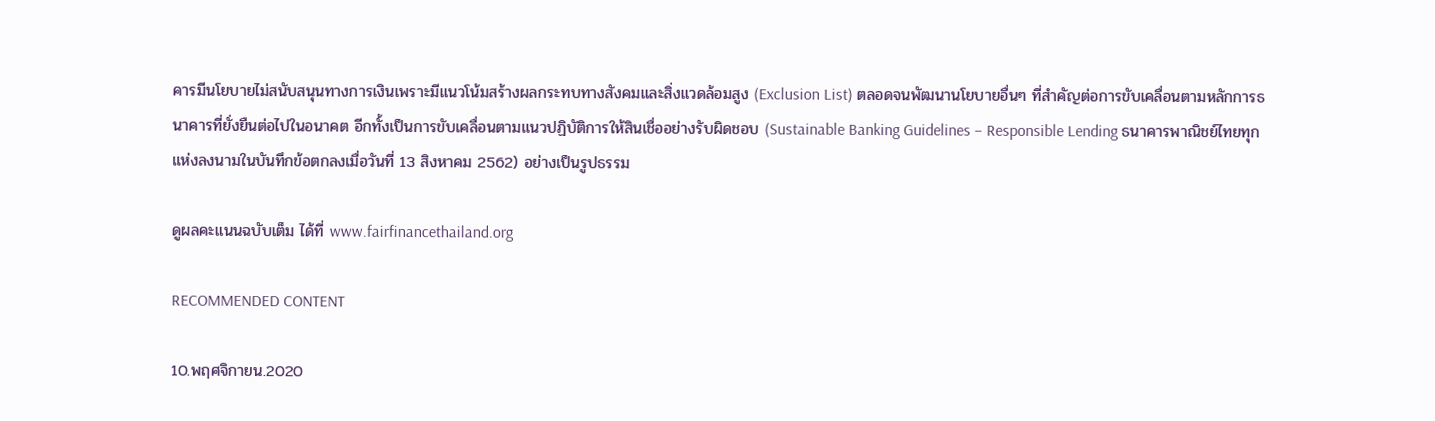คารมีนโยบายไม่สนับสนุนทางการเงินเพราะมีแนวโน้มสร้างผลกระทบทางสังคมและสิ่งแวดล้อมสูง (Exclusion List) ตลอดจนพัฒนานโยบายอื่นๆ ที่สำคัญต่อการขับเคลื่อนตามหลักการธนาคารที่ยั่งยืนต่อไปในอนาคต อีกทั้งเป็นการขับเคลื่อนตามแนวปฏิบัติการให้สินเชื่ออย่างรับผิดชอบ (Sustainable Banking Guidelines – Responsible Lending ธนาคารพาณิชย์ไทยทุกแห่งลงนามในบันทึกข้อตกลงเมื่อวันที่ 13 สิงหาคม 2562) อย่างเป็นรูปธรรม

ดูผลคะแนนฉบับเต็ม ได้ที่ www.fairfinancethailand.org

RECOMMENDED CONTENT

10.พฤศจิกายน.2020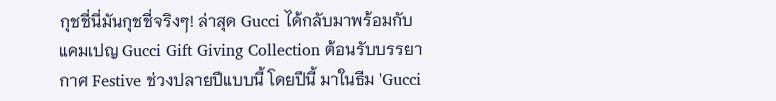กุชชี่นี่มันกุชชี่จริงๆ! ล่าสุด Gucci ได้กลับมาพร้อมกับแคมเปญ Gucci Gift Giving Collection ต้อนรับบรรยากาศ Festive ช่วงปลายปีแบบนี้ โดยปีนี้ มาในธีม 'Gucci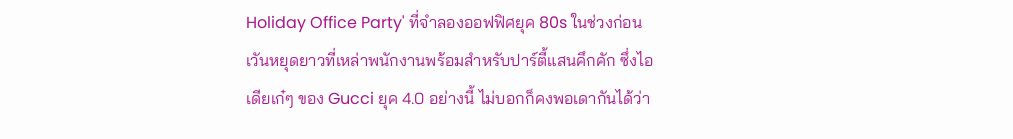Holiday Office Party' ที่จำลองออฟฟิศยุค 80s ในช่วงก่อนเวันหยุดยาวที่เหล่าพนักงานพร้อมสำหรับปาร์ตี้แสนคึกคัก ซึ่งไอเดียเก๋ๆ ของ Gucci ยุค 4.0 อย่างนี้ ไม่บอกก็คงพอเดากันได้ว่า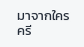มาจากใคร ครี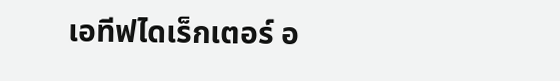เอทีฟไดเร็กเตอร์ อ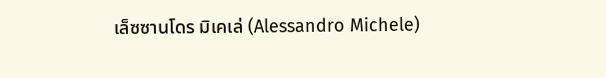เล็ซซานโดร มิเคเล่ (Alessandro Michele)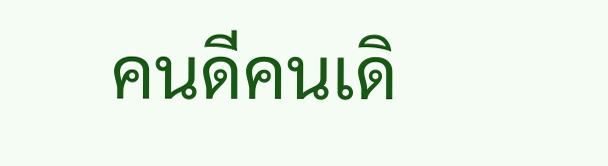คนดีคนเดิ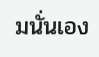มนั่นเอง